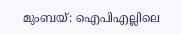മുംബയ്: ഐപിഎല്ലിലെ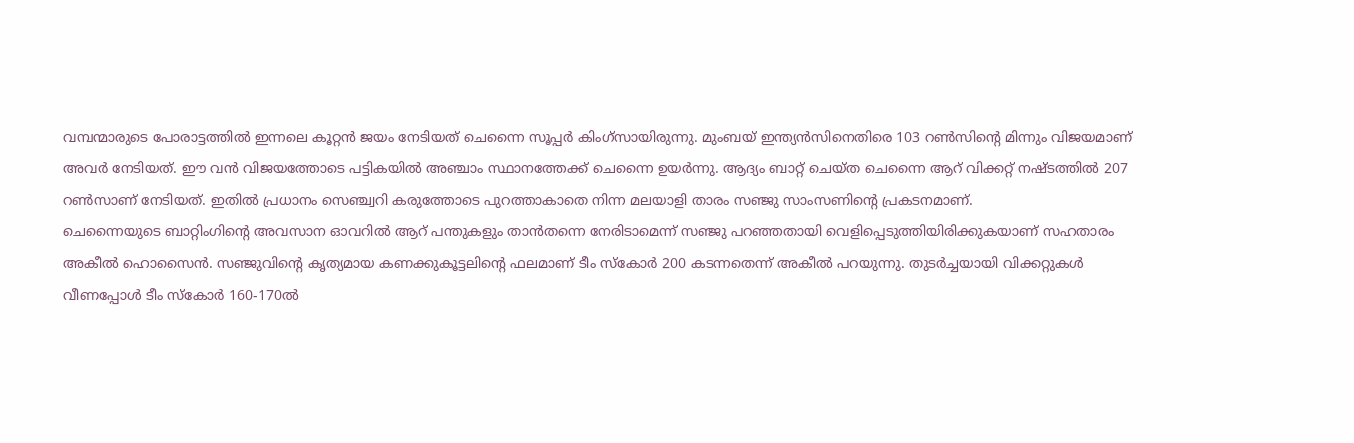വമ്പന്മാരുടെ പോരാട്ടത്തിൽ ഇന്നലെ കൂറ്റൻ ജയം നേടിയത് ചെന്നൈ സൂപ്പർ കിംഗ്സായിരുന്നു. മുംബയ് ഇന്ത്യൻസിനെതിരെ 103 റൺസിന്റെ മിന്നും വിജയമാണ് അവർ നേടിയത്. ഈ വൻ വിജയത്തോടെ പട്ടികയിൽ അഞ്ചാം സ്ഥാനത്തേക്ക് ചെന്നൈ ഉയർന്നു. ആദ്യം ബാറ്റ് ചെയ്ത ചെന്നൈ ആറ് വിക്കറ്റ് നഷ്ടത്തിൽ 207 റൺസാണ് നേടിയത്. ഇതിൽ പ്രധാനം സെഞ്ച്വറി കരുത്തോടെ പുറത്താകാതെ നിന്ന മലയാളി താരം സഞ്ജു സാംസണിന്റെ പ്രകടനമാണ്.
ചെന്നൈയുടെ ബാറ്റിംഗിന്റെ അവസാന ഓവറിൽ ആറ് പന്തുകളും താൻതന്നെ നേരിടാമെന്ന് സഞ്ജു പറഞ്ഞതായി വെളിപ്പെടുത്തിയിരിക്കുകയാണ് സഹതാരം അകീൽ ഹൊസൈൻ. സഞ്ജുവിന്റെ കൃത്യമായ കണക്കുകൂട്ടലിന്റെ ഫലമാണ് ടീം സ്കോർ 200 കടന്നതെന്ന് അകീൽ പറയുന്നു. തുടർച്ചയായി വിക്കറ്റുകൾ വീണപ്പോൾ ടീം സ്കോർ 160-170ൽ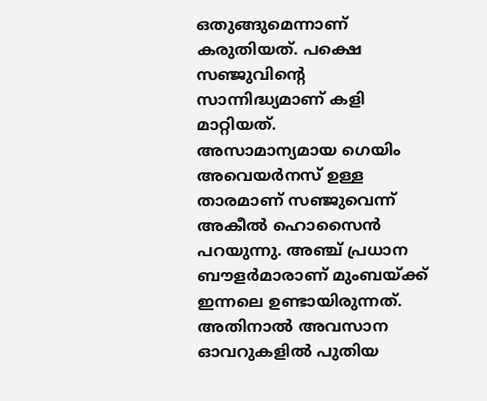ഒതുങ്ങുമെന്നാണ് കരുതിയത്. പക്ഷെ സഞ്ജുവിന്റെ സാന്നിദ്ധ്യമാണ് കളി മാറ്റിയത്.
അസാമാന്യമായ ഗെയിം അവെയർനസ് ഉള്ള താരമാണ് സഞ്ജുവെന്ന് അകീൽ ഹൊസൈൻ പറയുന്നു. അഞ്ച് പ്രധാന ബൗളർമാരാണ് മുംബയ്ക്ക് ഇന്നലെ ഉണ്ടായിരുന്നത്. അതിനാൽ അവസാന ഓവറുകളിൽ പുതിയ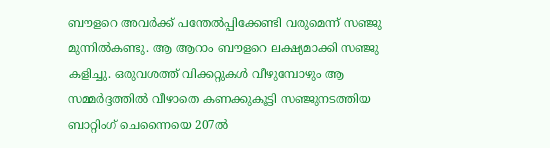ബൗളറെ അവർക്ക് പന്തേൽപ്പിക്കേണ്ടി വരുമെന്ന് സഞ്ജു മുന്നിൽകണ്ടു. ആ ആറാം ബൗളറെ ലക്ഷ്യമാക്കി സഞ്ജു കളിച്ചു. ഒരുവശത്ത് വിക്കറ്റുകൾ വീഴുമ്പോഴും ആ സമ്മർദ്ദത്തിൽ വീഴാതെ കണക്കുകൂട്ടി സഞ്ജുനടത്തിയ ബാറ്റിംഗ് ചെന്നൈയെ 207ൽ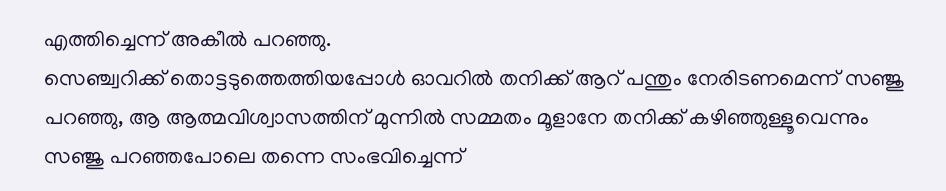എത്തിച്ചെന്ന് അകീൽ പറഞ്ഞു.
സെഞ്ച്വറിക്ക് തൊട്ടടുത്തെത്തിയപ്പോൾ ഓവറിൽ തനിക്ക് ആറ് പന്തും നേരിടണമെന്ന് സഞ്ജു പറഞ്ഞു, ആ ആത്മവിശ്വാസത്തിന് മുന്നിൽ സമ്മതം മൂളാനേ തനിക്ക് കഴിഞ്ഞുള്ളൂവെന്നും സഞ്ജു പറഞ്ഞപോലെ തന്നെ സംഭവിച്ചെന്ന്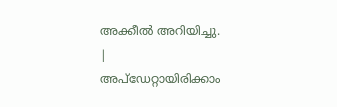അക്കീൽ അറിയിച്ചു.
|
അപ്ഡേറ്റായിരിക്കാം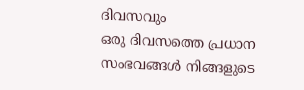ദിവസവും
ഒരു ദിവസത്തെ പ്രധാന സംഭവങ്ങൾ നിങ്ങളുടെ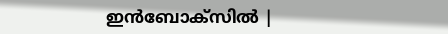ഇൻബോക്സിൽ |